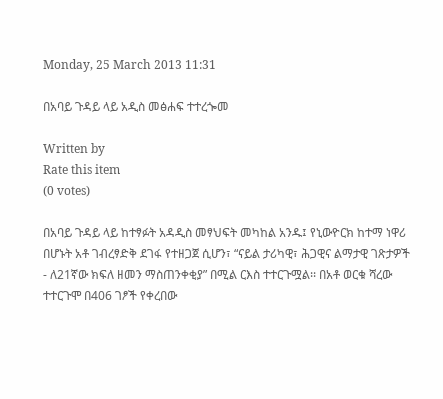Monday, 25 March 2013 11:31

በአባይ ጉዳይ ላይ አዲስ መፅሐፍ ተተረጐመ

Written by
Rate this item
(0 votes)

በአባይ ጉዳይ ላይ ከተፃፉት አዳዲስ መፃህፍት መካከል አንዱ፤ የኒውዮርክ ከተማ ነዋሪ በሆኑት አቶ ገብረፃድቅ ደገፋ የተዘጋጀ ሲሆን፣ “ናይል ታሪካዊ፣ ሕጋዊና ልማታዊ ገጽታዎች - ለ21ኛው ክፍለ ዘመን ማስጠንቀቂያ” በሚል ርእስ ተተርጉሟል፡፡ በአቶ ወርቁ ሻረው ተተርጉሞ በ406 ገፆች የቀረበው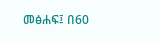መፅሐፍ፤ በ60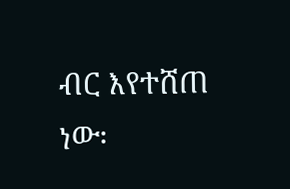ብር እየተሸጠ ነው፡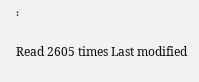፡

Read 2605 times Last modified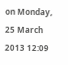on Monday, 25 March 2013 12:09